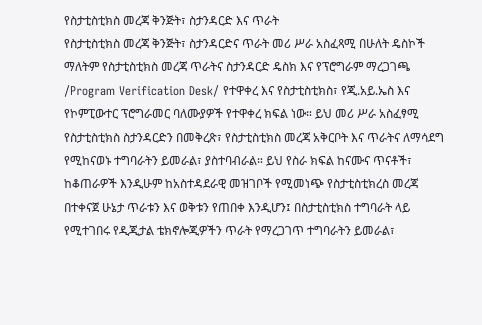የስታቲስቲክስ መረጃ ቅንጅት፣ ስታንዳርድ እና ጥራት
የስታቲስቲክስ መረጃ ቅንጅት፣ ስታንዳርድና ጥራት መሪ ሥራ አስፈጻሚ በሁለት ዴስኮች ማለትም የስታቲስቲክስ መረጃ ጥራትና ስታንዳርድ ዴስክ እና የፕሮግራም ማረጋገጫ /Program Verification Desk/ የተዋቀረ እና የስታቲስቲክስ፣ የጂ.አይ.ኤስ እና የኮምፒውተር ፕሮግራመር ባለሙያዎች የተዋቀረ ክፍል ነው። ይህ መሪ ሥራ አስፈፃሚ የስታቲስቲክስ ስታንዳርድን በመቅረጽ፣ የስታቲስቲክስ መረጃ አቅርቦት እና ጥራትና ለማሳደግ የሚከናወኑ ተግባራትን ይመራል፣ ያስተባብራል። ይህ የስራ ክፍል ከናሙና ጥናቶች፣ ከቆጠራዎች እንዲሁም ከአስተዳደራዊ መዝገቦች የሚመነጭ የስታቲስቲክረስ መረጃ በተቀናጀ ሁኔታ ጥራቱን እና ወቅቱን የጠበቀ እንዲሆን፤ በስታቲስቲክስ ተግባራት ላይ የሚተገበሩ የዲጂታል ቴክኖሎጂዎችን ጥራት የማረጋገጥ ተግባራትን ይመራል፣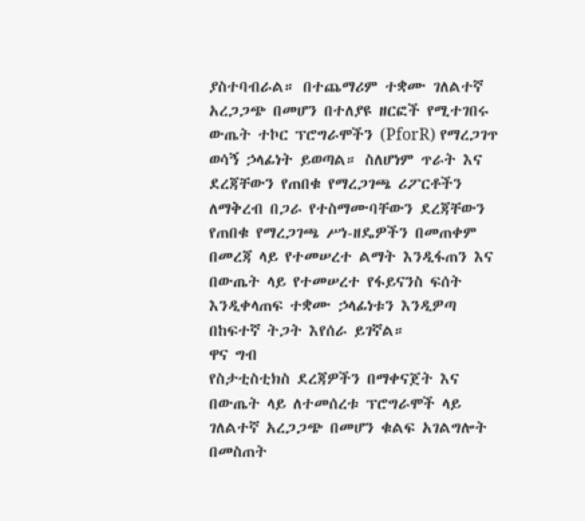ያስተባብራል። በተጨማሪም ተቋሙ ገለልተኛ አረጋጋጭ በመሆን በተለያዩ ዘርፎች የሚተገበሩ ውጤት ተኮር ፕሮግራሞችን (PforR) የማረጋገጥ ወሳኝ ኃላፊነት ይወጣል። ስለሆነም ጥራት እና ደረጃቸውን የጠበቁ የማረጋገጫ ሪፖርቶችን ለማቅረብ በጋራ የተስማሙባቸውን ደረጃቸውን የጠበቁ የማረጋገጫ ሥነ-ዘዴዎችን በመጠቀም በመረጃ ላይ የተመሠረተ ልማት እንዲፋጠን እና በውጤት ላይ የተመሠረተ የፋይናንስ ፍሰት እንዲቀላጠፍ ተቋሙ ኃላፊነቱን እንዲዎጣ በከፍተኛ ትጋት እየሰራ ይገኛል።
ዋና ግብ
የስታቲስቲክስ ደረጃዎችን በማቀናጀት እና በውጤት ላይ ለተመሰረቱ ፕሮግራሞች ላይ ገለልተኛ አረጋጋጭ በመሆን ቁልፍ አገልግሎት በመስጠት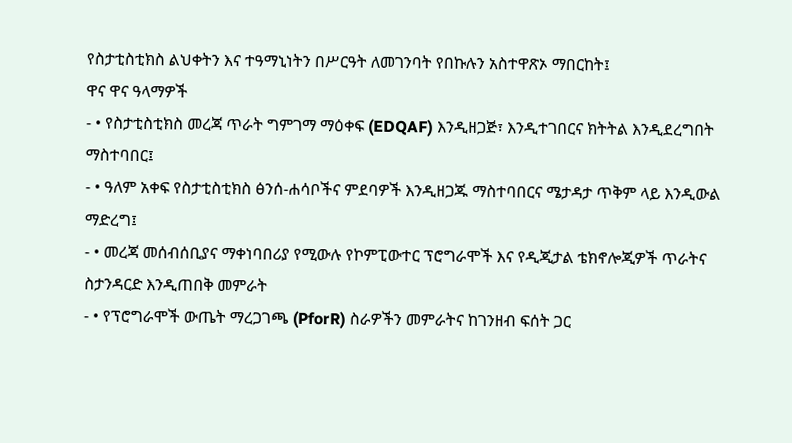የስታቲስቲክስ ልህቀትን እና ተዓማኒነትን በሥርዓት ለመገንባት የበኩሉን አስተዋጽኦ ማበርከት፤
ዋና ዋና ዓላማዎች
- • የስታቲስቲክስ መረጃ ጥራት ግምገማ ማዕቀፍ (EDQAF) እንዲዘጋጅ፣ እንዲተገበርና ክትትል እንዲደረግበት ማስተባበር፤
- • ዓለም አቀፍ የስታቲስቲክስ ፅንሰ-ሐሳቦችና ምደባዎች እንዲዘጋጁ ማስተባበርና ሜታዳታ ጥቅም ላይ እንዲውል ማድረግ፤
- • መረጃ መሰብሰቢያና ማቀነባበሪያ የሚውሉ የኮምፒውተር ፕሮግራሞች እና የዲጂታል ቴክኖሎጂዎች ጥራትና ስታንዳርድ እንዲጠበቅ መምራት
- • የፕሮግራሞች ውጤት ማረጋገጫ (PforR) ስራዎችን መምራትና ከገንዘብ ፍሰት ጋር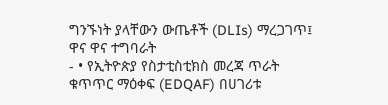ግንኙነት ያላቸውን ውጤቶች (DLIs) ማረጋገጥ፤
ዋና ዋና ተግባራት
- • የኢትዮጵያ የስታቲስቲክስ መረጃ ጥራት ቁጥጥር ማዕቀፍ (EDQAF) በሀገሪቱ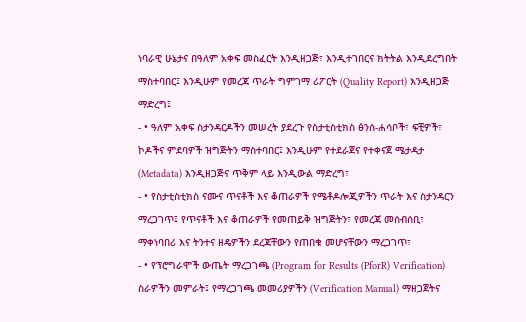ነባራዊ ሁኔታና በዓለም አቀፍ መስፈርት እንዲዘጋጅ፣ እንዲተገበርና ክትትል እንዲደረግበት ማስተባበር፤ እንዲሁም የመረጃ ጥራት ግምገማ ሪፖርት (Quality Report) እንዲዘጋጅ ማድረግ፤
- • ዓለም አቀፍ ስታንዳርዶችን መሠረት ያደረጉ የስታቲስቲክስ ፅንሰ-ሐሳቦች፣ ፍቺዎች፣ ኮዶችና ምደባዎች ዝግጅትን ማስተባበር፤ እንዲሁም የተደራጀና የተቀናጀ ሜታዳታ (Metadata) እንዲዘጋጅና ጥቅም ላይ እንዲውል ማድረግ፣
- • የስታቲስቲክስ ናሙና ጥናቶች እና ቆጠራዎች የሜቶዶሎጂዎችን ጥራት እና ስታንዳርን ማረጋገጥ፤ የጥናቶች እና ቆጠራዎች የመጠይቅ ዝግጅትን፣ የመረጃ መሰብሰቢ፣ ማቀነባበሪ እና ትንተና ዘዴዎችን ደረጃቸውን የጠበቁ መሆናቸውን ማረጋገጥ፣
- • የፕሮግራሞች ውጤት ማረጋገጫ (Program for Results (PforR) Verification) ስራዎችን መምራት፤ የማረጋገጫ መመሪያዎችን (Verification Manual) ማዘጋጀትና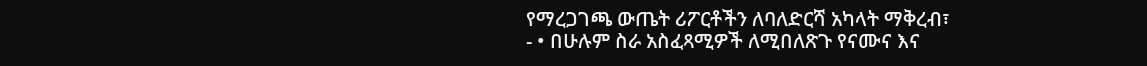የማረጋገጫ ውጤት ሪፖርቶችን ለባለድርሻ አካላት ማቅረብ፣
- • በሁሉም ስራ አስፈጻሚዎች ለሚበለጽጉ የናሙና እና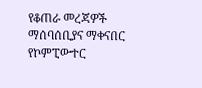የቆጠራ መረጃዎች ማሰባሰቢያና ማቀናበር የኮምፒውተር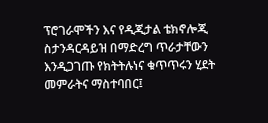ፕሮገራሞችን እና የዲጂታል ቴክኖሎጂ ስታንዳርዳይዝ በማድረግ ጥራታቸውን እንዲጋገጡ የክትትሉነና ቁጥጥሩን ሂደት መምራትና ማስተባበር፤